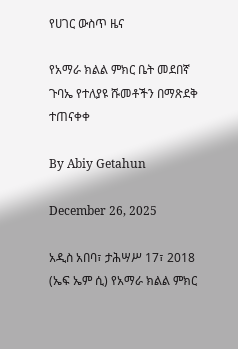የሀገር ውስጥ ዜና

የአማራ ክልል ምክር ቤት መደበኛ ጉባኤ የተለያዩ ሹመቶችን በማጽደቅ ተጠናቀቀ

By Abiy Getahun

December 26, 2025

አዲስ አበባ፣ ታሕሣሥ 17፣ 2018 (ኤፍ ኤም ሲ) የአማራ ክልል ምክር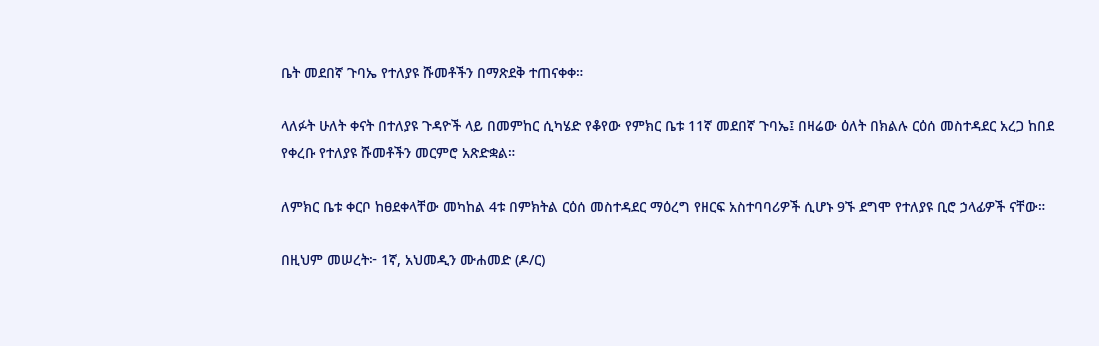ቤት መደበኛ ጉባኤ የተለያዩ ሹመቶችን በማጽደቅ ተጠናቀቀ።

ላለፉት ሁለት ቀናት በተለያዩ ጉዳዮች ላይ በመምከር ሲካሄድ የቆየው የምክር ቤቱ 11ኛ መደበኛ ጉባኤ፤ በዛሬው ዕለት በክልሉ ርዕሰ መስተዳደር አረጋ ከበደ የቀረቡ የተለያዩ ሹመቶችን መርምሮ አጽድቋል።

ለምክር ቤቱ ቀርቦ ከፀደቀላቸው መካከል 4ቱ በምክትል ርዕሰ መስተዳደር ማዕረግ የዘርፍ አስተባባሪዎች ሲሆኑ 9ኙ ደግሞ የተለያዩ ቢሮ ኃላፊዎች ናቸው።

በዚህም መሠረት፦ 1ኛ, አህመዲን ሙሐመድ (ዶ/ር)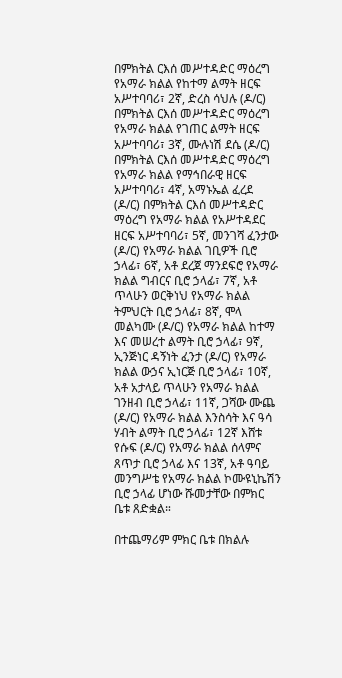በምክትል ርእሰ መሥተዳድር ማዕረግ የአማራ ክልል የከተማ ልማት ዘርፍ አሥተባባሪ፣ 2ኛ, ድረስ ሳህሉ (ዶ/ር) በምክትል ርእሰ መሥተዳድር ማዕረግ የአማራ ክልል የገጠር ልማት ዘርፍ አሥተባባሪ፣ 3ኛ, ሙሉነሽ ደሴ (ዶ/ር) በምክትል ርእሰ መሥተዳድር ማዕረግ የአማራ ክልል የማኅበራዊ ዘርፍ አሥተባባሪ፣ 4ኛ, አማኑኤል ፈረደ (ዶ/ር) በምክትል ርእሰ መሥተዳድር ማዕረግ የአማራ ክልል የአሥተዳደር ዘርፍ አሥተባባሪ፣ 5ኛ, መንገሻ ፈንታው (ዶ/ር) የአማራ ክልል ገቢዎች ቢሮ ኃላፊ፣ 6ኛ, አቶ ደረጀ ማንደፍሮ የአማራ ክልል ግብርና ቢሮ ኃላፊ፣ 7ኛ, አቶ ጥላሁን ወርቅነህ የአማራ ክልል ትምህርት ቢሮ ኃላፊ፣ 8ኛ, ሞላ መልካሙ (ዶ/ር) የአማራ ክልል ከተማ እና መሠረተ ልማት ቢሮ ኃላፊ፣ 9ኛ, ኢንጅነር ዳኝነት ፈንታ (ዶ/ር) የአማራ ክልል ውኃና ኢነርጅ ቢሮ ኃላፊ፣ 10ኛ, አቶ አታላይ ጥላሁን የአማራ ክልል ገንዘብ ቢሮ ኃላፊ፣ 11ኛ, ጋሻው ሙጨ (ዶ/ር) የአማራ ክልል እንስሳት እና ዓሳ ሃብት ልማት ቢሮ ኃላፊ፣ 12ኛ እሸቱ የሱፍ (ዶ/ር) የአማራ ክልል ሰላምና ጸጥታ ቢሮ ኃላፊ እና 13ኛ, አቶ ዓባይ መንግሥቴ የአማራ ክልል ኮሙዩኒኬሽን ቢሮ ኃላፊ ሆነው ሹመታቸው በምክር ቤቱ ጸድቋል።

በተጨማሪም ምክር ቤቱ በክልሉ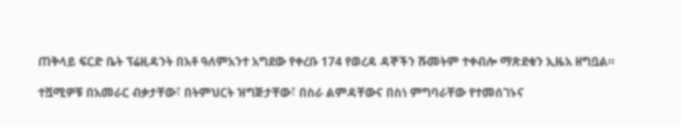ጠቅላይ ፍርድ ቤት ፕሬዚዳንት በአቶ ዓለምአንተ አግደው የቀረቡ 174 የወረዳ ዳኞችን ሹመትም ተቀብሎ ማጽደቁን ኢዜአ ዘግቧል።

ተሿሚዎቹ በአመራር ብቃታቸው፣ በትምህርት ዝግጅታቸው፣ በስራ ልምዳቸውና በስነ ምግባራቸው የተመሰገኑና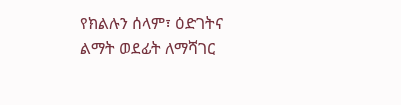የክልሉን ሰላም፣ ዕድገትና ልማት ወደፊት ለማሻገር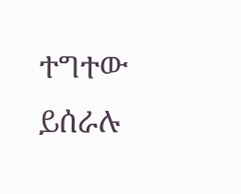ተግተው ይሰራሉ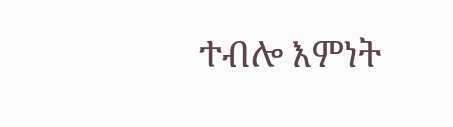ተብሎ እምነት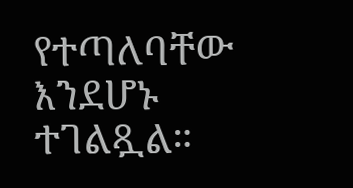የተጣለባቸው እንደሆኑ ተገልጿል።